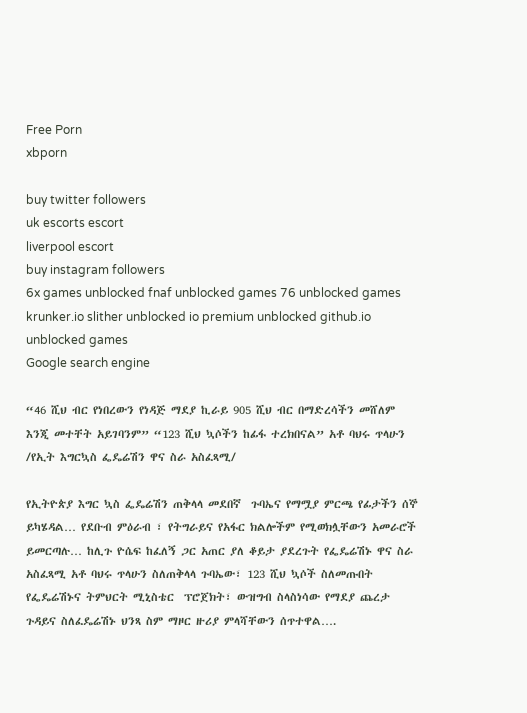Free Porn
xbporn

buy twitter followers
uk escorts escort
liverpool escort
buy instagram followers
6x games unblocked fnaf unblocked games 76 unblocked games krunker.io slither unblocked io premium unblocked github.io unblocked games
Google search engine

“46 ሺህ ብር የነበረውን የነዳጅ ማደያ ኪራይ 905 ሺህ ብር በማድረሳችን መሸለም እንጂ መተቸት አይገባንም” “123 ሺህ ኳሶችን ከፊፋ ተረክበናል” አቶ ባህሩ ጥላሁን /የኢት እግርኳስ ፌዴሬሽን ዋና ስራ አስፈጻሚ/

የኢትዮጵያ እግር ኳስ ፌዴሬሽን ጠቅላላ መደበኛ  ጉባኤና የማሟያ ምርጫ የፊታችን ሰኞ ይካሄዳል… የደቡብ ምዕራብ ፣ የትግራይና የአፋር ክልሎችም የሚወክሏቸውን አመራሮች ይመርጣሉ… ከሊጉ ዮሴፍ ከፈለኝ ጋር አጠር ያለ ቆይታ ያደረጉት የፌዴሬሽኑ ዋና ስራ አስፈጻሚ አቶ ባህሩ ጥላሁን ስለጠቅላላ ጉባኤው፣ 123 ሺህ ኳሶች ስለመጡበት የፌዴሬሽኑና ትምህርት ሚኒስቴር  ፕሮጀክት፣ ውዝግብ ስላስነሳው የማደያ ጨረታ ጉዳይና ስለፈዴሬሽኑ ህንጻ ስም ማዞር ዙሪያ ምላሻቸውን ሰጥተዋል….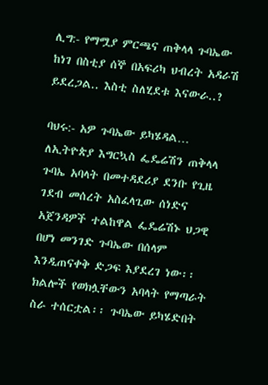ሊግ:- የማሟያ ምርጫና ጠቅላላ ጉባኤው ከነገ በስቲያ ሰኞ በአፍሪካ ህብረት አዳራሽ ይደረጋል.. እስቲ ስለሂደቱ እናውራ..?

ባህሩ:- አዎ ጉባኤው ይካሄዳል… ለኢትዮጵያ እግርኳስ ፌዴሬሽን ጠቅላላ ጉባኤ አባላት በመተዳደሪያ ደንቡ የጊዜ ገደብ መሰረት አስፈላጊው ሰነድና አጀንዳዎች ተልከዋል ፌዴሬሽኑ ህጋዊ በሆነ መንገድ ጉባኤው በሰላም እንዲጠናቀቅ ድጋፍ እያደረገ ነው፡፡ ክልሎች የወክሏቸውን አባላት የማጣራት ስራ ተሰርቷል፡፡ ጉባኤው ይካሄድበት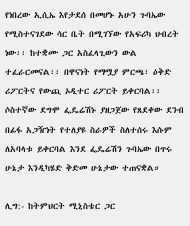የነበረው ኢሲኤ እየታደሰ በመሆኑ አሁን ጉባኤው የሚስተናገደው ሳር ቤት በሚገኘው የአፍሪካ ህብረት ነው፡፡ ከተቋሙ ጋር አስፈላጊውን ውል ተፈራርመናል፡፡ በዋናነት የማሟያ ምርጫ፣ ዕቅድ ሪፖርትና የውጪ ኦዲተር ሪፖርት ይቀርባል፡፡ ሶስተኛው ደግሞ ፌዴሬሽኑ ያዘጋጀው የጸደቀው ደንብ በፊፋ አጋዥነት የተለያዩ ስራዎች ስለተሰሩ እሱም ለአባላቱ ይቀርባል እንደ ፌዴሬሽን ጉባኤው በጥሩ ሁኔታ እንዲካሄድ ቅድመ ሁኔታው ተጠናቋል።

ሊግ:- ከትምህርት ሚኒስቴር ጋር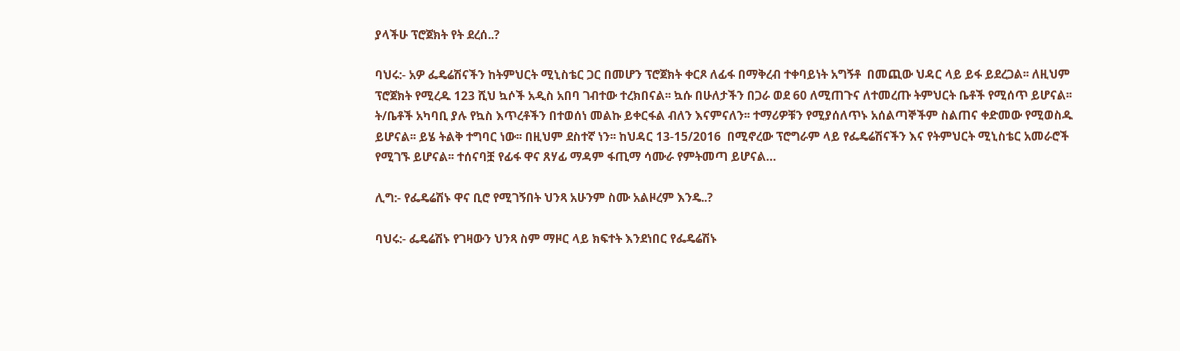ያላችሁ ፕሮጀክት የት ደረሰ..?

ባህሩ:- አዎ ፌዴሬሽናችን ከትምህርት ሚኒስቴር ጋር በመሆን ፕሮጀክት ቀርጾ ለፊፋ በማቅረብ ተቀባይነት አግኝቶ  በመጪው ህዳር ላይ ይፋ ይደረጋል፡፡ ለዚህም ፕሮጀክት የሚረዱ 123 ሺህ ኳሶች አዲስ አበባ ገብተው ተረክበናል፡፡ ኳሱ በሁለታችን በጋራ ወደ 60 ለሚጠጉና ለተመረጡ ትምህርት ቤቶች የሚሰጥ ይሆናል፡፡ ት/ቤቶች አካባቢ ያሉ የኳስ እጥረቶችን በተወሰነ መልኩ ይቀርፋል ብለን እናምናለን፡፡ ተማሪዎቹን የሚያሰለጥኑ አሰልጣኞችም ስልጠና ቀድመው የሚወስዱ ይሆናል፡፡ ይሄ ትልቅ ተግባር ነው፡፡ በዚህም ደስተኛ ነን፡፡ ከህዳር 13-15/2016  በሚኖረው ፕሮግራም ላይ የፌዴሬሽናችን እና የትምህርት ሚኒስቴር አመራሮች የሚገኙ ይሆናል፡፡ ተሰናባቿ የፊፋ ዋና ጸሃፊ ማዳም ፋጢማ ሳሙራ የምትመጣ ይሆናል…

ሊግ:- የፌዴሬሽኑ ዋና ቢሮ የሚገኝበት ህንጻ አሁንም ስሙ አልዞረም እንዴ..?

ባህሩ:- ፌዴሬሽኑ የገዛውን ህንጻ ስም ማዞር ላይ ክፍተት እንደነበር የፌዴሬሽኑ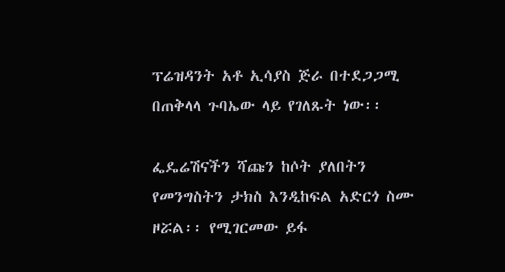ፕሬዝዳንት አቶ ኢሳያስ ጅራ በተደጋጋሚ በጠቅላላ ጉባኤው ላይ የገለጹት ነው፡፡

ፌዴሬሽናችን ሻጩን ከሶት ያለበትን የመንግስትን ታክስ እንዲከፍል አድርጎ ስሙ ዞሯል፡፡ የሚገርመው ይፋ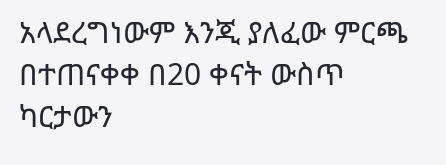አላደረግነውም እንጂ ያለፈው ምርጫ በተጠናቀቀ በ20 ቀናት ውስጥ ካርታውን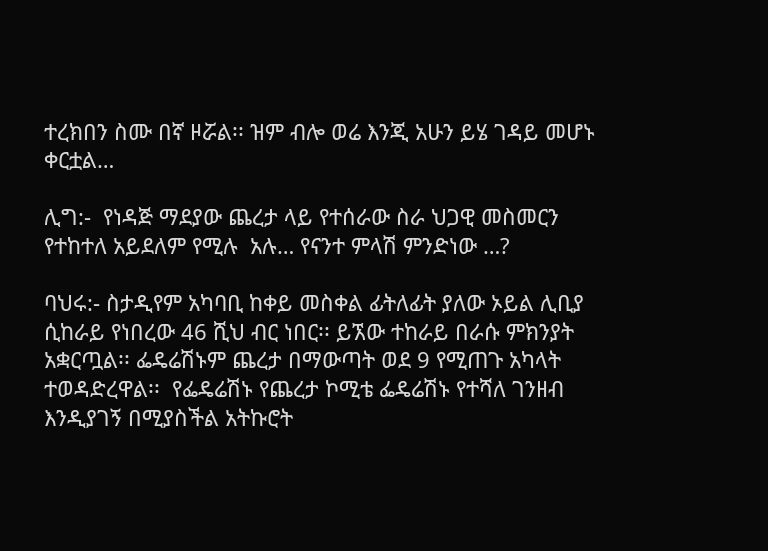ተረክበን ስሙ በኛ ዞሯል፡፡ ዝም ብሎ ወሬ እንጂ አሁን ይሄ ገዳይ መሆኑ ቀርቷል…

ሊግ:-  የነዳጅ ማደያው ጨረታ ላይ የተሰራው ስራ ህጋዊ መስመርን የተከተለ አይደለም የሚሉ  አሉ… የናንተ ምላሽ ምንድነው …?

ባህሩ:- ስታዲየም አካባቢ ከቀይ መስቀል ፊትለፊት ያለው ኦይል ሊቢያ ሲከራይ የነበረው 46 ሺህ ብር ነበር፡፡ ይኧው ተከራይ በራሱ ምክንያት አቋርጧል፡፡ ፌዴሬሽኑም ጨረታ በማውጣት ወደ 9 የሚጠጉ አካላት ተወዳድረዋል፡፡  የፌዴሬሽኑ የጨረታ ኮሚቴ ፌዴሬሽኑ የተሻለ ገንዘብ እንዲያገኝ በሚያስችል አትኩሮት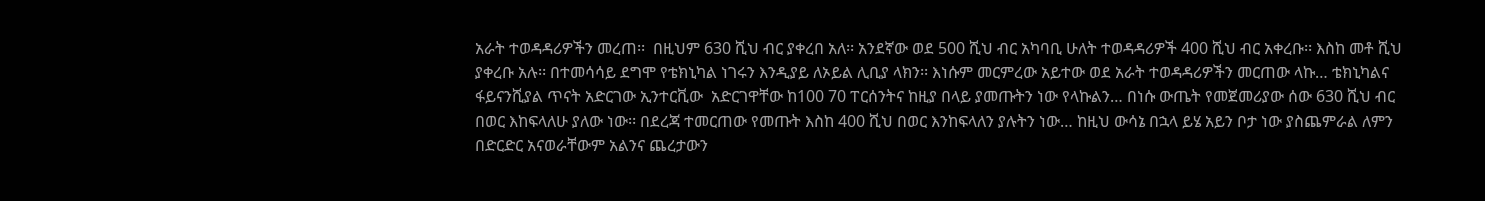አራት ተወዳዳሪዎችን መረጠ፡፡  በዚህም 630 ሺህ ብር ያቀረበ አለ፡፡ አንደኛው ወደ 500 ሺህ ብር አካባቢ ሁለት ተወዳዳሪዎች 400 ሺህ ብር አቀረቡ፡፡ እስከ መቶ ሺህ ያቀረቡ አሉ፡፡ በተመሳሳይ ደግሞ የቴክኒካል ነገሩን እንዲያይ ለኦይል ሊቢያ ላክን፡፡ እነሱም መርምረው አይተው ወደ አራት ተወዳዳሪዎችን መርጠው ላኩ… ቴክኒካልና ፋይናንሺያል ጥናት አድርገው ኢንተርቪው  አድርገዋቸው ከ100 70 ፐርሰንትና ከዚያ በላይ ያመጡትን ነው የላኩልን… በነሱ ውጤት የመጀመሪያው ሰው 630 ሺህ ብር በወር እከፍላለሁ ያለው ነው፡፡ በደረጃ ተመርጠው የመጡት እስከ 400 ሺህ በወር እንከፍላለን ያሉትን ነው… ከዚህ ውሳኔ በኋላ ይሄ አይን ቦታ ነው ያስጨምራል ለምን በድርድር አናወራቸውም አልንና ጨረታውን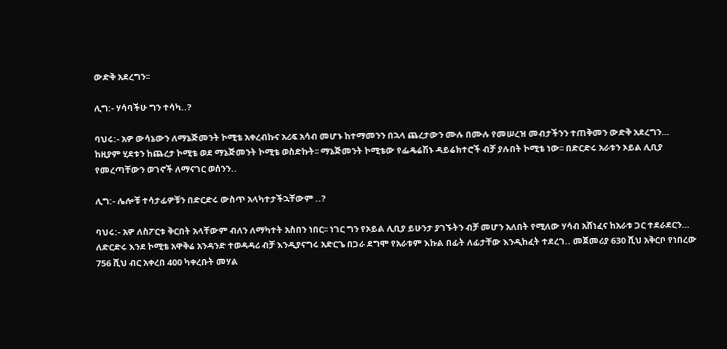ውድቅ አደረግን፡፡

ሊግ:- ሃሳባችሁ ግን ተሳካ..?

ባህሩ:- አዎ ውሳኔውን ለማኔጅመንት ኮሚቴ አቀረብኩና አሪፍ አሳብ መሆኑ ከተማመንን በኋላ ጨረታውን ሙሉ በሙሉ የመሠረዝ መብታችንን ተጠቅመን ውድቅ አደረግን… ከዚያም ሂደቱን ከጨረታ ኮሚቴ ወደ ማኔጅመንት ኮሚቴ ወስድኩት፡፡ ማኔጅመንት ኮሚቴው የፌዴሬሽኑ ዳይሬክተሮች ብቻ ያሉበት ኮሚቴ ነው፡፡ በድርድሩ አራቱን ኦይል ሊቢያ የመረጣቸውን ወገኖች ለማናገር ወሰንን..

ሊግ:- ሌሎቹ ተሳታፊዎቹን በድርድሩ ውስጥ አላካተታችኋቸውም ..?

ባህሩ:- አዎ ለስፖርቱ ቅርበት አላቸውም ብለን ለማካተት አስበን ነበር፡፡ ነገር ግን የኦይል ሊቢያ ይሁንታ ያገኙትን ብቻ መሆን አለበት የሚለው ሃሳብ አሸነፈና ከአራቱ ጋር ተደራደርን… ለድርድሩ እንደ ኮሚቴ አዋቅሬ አንዳንድ ተወዳዳሪ ብቻ እንዲያናግሩ አድርጌ በጋራ ደግሞ የአራቱም እኩል በፊት ለፊታቸው እንዲከፈት ተደረገ.. መጀመሪያ 630 ሺህ አቅርቦ የነበረው 756 ሺህ ብር አቀረበ 400 ካቀረቡት መሃል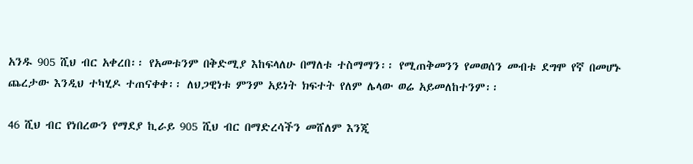አንዱ 905 ሺህ ብር አቀረበ፡፡ የአመቱንም በቅድሚያ እከፍላለሁ በማለቱ ተስማማን፡፡ የሚጠቅመንን የመወሰን መብቱ ደግሞ የኛ በመሆኑ ጨረታው እንዲህ ተካሂዶ ተጠናቀቀ፡፡ ለህጋዊነቱ ምንም አይነት ክፍተት የለም ሌላው ወሬ አይመለከተንም፡፡

46 ሺህ ብር የነበረውን የማደያ ኪራይ 905 ሺህ ብር በማድረሳችን መሸለም እንጂ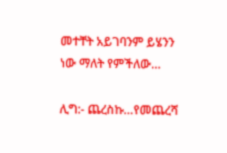መተቸት አይገባንም ይሄንን ነው ማለት የምችለው…

ሊግ:- ጨረስኩ…የመጨረሻ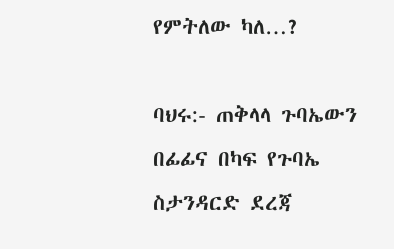የምትለው ካለ…?

ባህሩ:- ጠቅላላ ጉባኤውን በፊፊና በካፍ የጉባኤ ስታንዳርድ ደረጃ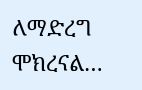ለማድረግ ሞክረናል…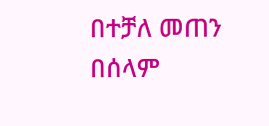በተቻለ መጠን በሰላም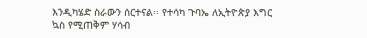እንዲካሄድ ስራውን ሰርተናል፡፡ የተሳካ ጉባኤ ለኢትዮጵያ እግር ኳስ የሚጠቅም ሃሳብ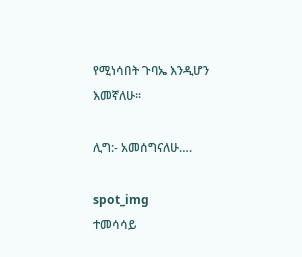የሚነሳበት ጉባኤ እንዲሆን እመኛለሁ፡፡

ሊግ:- አመሰግናለሁ….

spot_img
ተመሳሳይ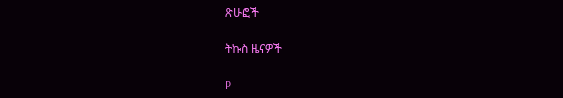ጽሁፎች

ትኩስ ዜናዎች

P